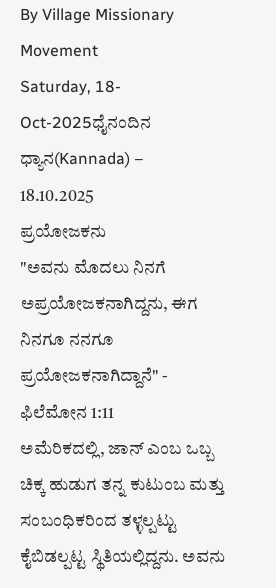By Village Missionary Movement
Saturday, 18-Oct-2025ಧೈನಂದಿನ ಧ್ಯಾನ(Kannada) – 18.10.2025
ಪ್ರಯೋಜಕನು
"ಅವನು ಮೊದಲು ನಿನಗೆ ಅಪ್ರಯೋಜಕನಾಗಿದ್ದನು, ಈಗ ನಿನಗೂ ನನಗೂ ಪ್ರಯೋಜಕನಾಗಿದ್ದಾನೆ" - ಫಿಲೆಮೋನ 1:11
ಅಮೆರಿಕದಲ್ಲಿ, ಜಾನ್ ಎಂಬ ಒಬ್ಬ ಚಿಕ್ಕ ಹುಡುಗ ತನ್ನ ಕುಟುಂಬ ಮತ್ತು ಸಂಬಂಧಿಕರಿಂದ ತಳ್ಳಲ್ಪಟ್ಟು ಕೈಬಿಡಲ್ಪಟ್ಟ ಸ್ಥಿತಿಯಲ್ಲಿದ್ದನು. ಅವನು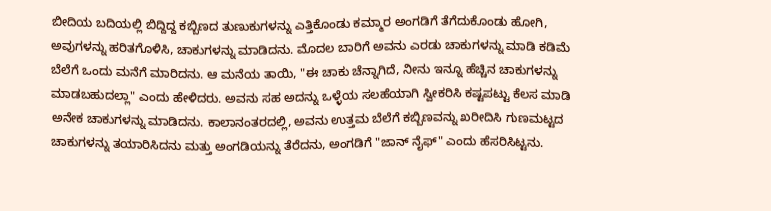ಬೀದಿಯ ಬದಿಯಲ್ಲಿ ಬಿದ್ದಿದ್ದ ಕಬ್ಬಿಣದ ತುಣುಕುಗಳನ್ನು ಎತ್ತಿಕೊಂಡು ಕಮ್ಮಾರ ಅಂಗಡಿಗೆ ತೆಗೆದುಕೊಂಡು ಹೋಗಿ, ಅವುಗಳನ್ನು ಹರಿತಗೊಳಿಸಿ, ಚಾಕುಗಳನ್ನು ಮಾಡಿದನು. ಮೊದಲ ಬಾರಿಗೆ ಅವನು ಎರಡು ಚಾಕುಗಳನ್ನು ಮಾಡಿ ಕಡಿಮೆ ಬೆಲೆಗೆ ಒಂದು ಮನೆಗೆ ಮಾರಿದನು. ಆ ಮನೆಯ ತಾಯಿ, "ಈ ಚಾಕು ಚೆನ್ನಾಗಿದೆ, ನೀನು ಇನ್ನೂ ಹೆಚ್ಚಿನ ಚಾಕುಗಳನ್ನು ಮಾಡಬಹುದಲ್ಲಾ" ಎಂದು ಹೇಳಿದರು. ಅವನು ಸಹ ಅದನ್ನು ಒಳ್ಳೆಯ ಸಲಹೆಯಾಗಿ ಸ್ವೀಕರಿಸಿ ಕಷ್ಟಪಟ್ಟು ಕೆಲಸ ಮಾಡಿ ಅನೇಕ ಚಾಕುಗಳನ್ನು ಮಾಡಿದನು. ಕಾಲಾನಂತರದಲ್ಲಿ, ಅವನು ಉತ್ತಮ ಬೆಲೆಗೆ ಕಬ್ಬಿಣವನ್ನು ಖರೀದಿಸಿ ಗುಣಮಟ್ಟದ ಚಾಕುಗಳನ್ನು ತಯಾರಿಸಿದನು ಮತ್ತು ಅಂಗಡಿಯನ್ನು ತೆರೆದನು, ಅಂಗಡಿಗೆ "ಜಾನ್ ನೈಫ್" ಎಂದು ಹೆಸರಿಸಿಟ್ಟನು.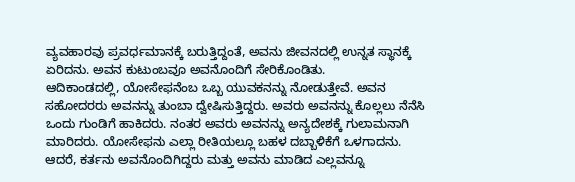ವ್ಯವಹಾರವು ಪ್ರವರ್ಧಮಾನಕ್ಕೆ ಬರುತ್ತಿದ್ದಂತೆ, ಅವನು ಜೀವನದಲ್ಲಿ ಉನ್ನತ ಸ್ಥಾನಕ್ಕೆ ಏರಿದನು. ಅವನ ಕುಟುಂಬವೂ ಅವನೊಂದಿಗೆ ಸೇರಿಕೊಂಡಿತು.
ಆದಿಕಾಂಡದಲ್ಲಿ, ಯೋಸೇಫನೆಂಬ ಒಬ್ಬ ಯುವಕನನ್ನು ನೋಡುತ್ತೇವೆ. ಅವನ ಸಹೋದರರು ಅವನನ್ನು ತುಂಬಾ ದ್ವೇಷಿಸುತ್ತಿದ್ದರು. ಅವರು ಅವನನ್ನು ಕೊಲ್ಲಲು ನೆನೆಸಿ ಒಂದು ಗುಂಡಿಗೆ ಹಾಕಿದರು. ನಂತರ ಅವರು ಅವನನ್ನು ಅನ್ಯದೇಶಕ್ಕೆ ಗುಲಾಮನಾಗಿ ಮಾರಿದರು. ಯೋಸೇಫನು ಎಲ್ಲಾ ರೀತಿಯಲ್ಲೂ ಬಹಳ ದಬ್ಬಾಳಿಕೆಗೆ ಒಳಗಾದನು. ಆದರೆ, ಕರ್ತನು ಅವನೊಂದಿಗಿದ್ದರು ಮತ್ತು ಅವನು ಮಾಡಿದ ಎಲ್ಲವನ್ನೂ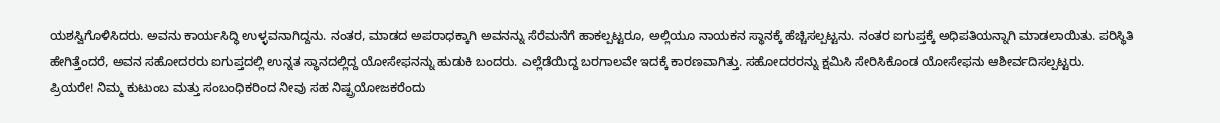ಯಶಸ್ವಿಗೊಳಿಸಿದರು. ಅವನು ಕಾರ್ಯಸಿದ್ಧಿ ಉಳ್ಳವನಾಗಿದ್ದನು. ನಂತರ, ಮಾಡದ ಅಪರಾಧಕ್ಕಾಗಿ ಅವನನ್ನು ಸೆರೆಮನೆಗೆ ಹಾಕಲ್ಪಟ್ಟರೂ, ಅಲ್ಲಿಯೂ ನಾಯಕನ ಸ್ಥಾನಕ್ಕೆ ಹೆಚ್ಚಿಸಲ್ಪಟ್ಟನು. ನಂತರ ಐಗುಪ್ತಕ್ಕೆ ಅಧಿಪತಿಯನ್ನಾಗಿ ಮಾಡಲಾಯಿತು. ಪರಿಸ್ಥಿತಿ ಹೇಗಿತ್ತೆಂದರೆ, ಅವನ ಸಹೋದರರು ಐಗುಪ್ತದಲ್ಲಿ ಉನ್ನತ ಸ್ಥಾನದಲ್ಲಿದ್ದ ಯೋಸೇಫನನ್ನು ಹುಡುಕಿ ಬಂದರು. ಎಲ್ಲೆಡೆಯಿದ್ದ ಬರಗಾಲವೇ ಇದಕ್ಕೆ ಕಾರಣವಾಗಿತ್ತು. ಸಹೋದರರನ್ನು ಕ್ಷಮಿಸಿ ಸೇರಿಸಿಕೊಂಡ ಯೋಸೇಫನು ಆಶೀರ್ವದಿಸಲ್ಪಟ್ಟರು.
ಪ್ರಿಯರೇ! ನಿಮ್ಮ ಕುಟುಂಬ ಮತ್ತು ಸಂಬಂಧಿಕರಿಂದ ನೀವು ಸಹ ನಿಷ್ಪ್ರಯೋಜಕರೆಂದು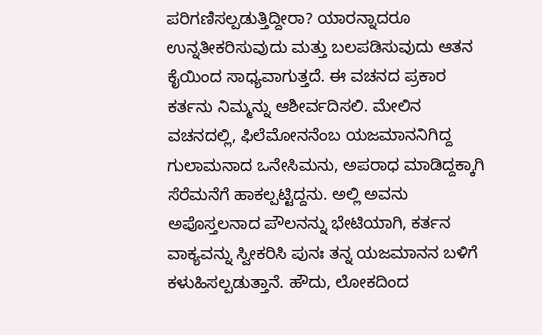ಪರಿಗಣಿಸಲ್ಪಡುತ್ತಿದ್ದೀರಾ? ಯಾರನ್ನಾದರೂ ಉನ್ನತೀಕರಿಸುವುದು ಮತ್ತು ಬಲಪಡಿಸುವುದು ಆತನ ಕೈಯಿಂದ ಸಾಧ್ಯವಾಗುತ್ತದೆ. ಈ ವಚನದ ಪ್ರಕಾರ ಕರ್ತನು ನಿಮ್ಮನ್ನು ಆಶೀರ್ವದಿಸಲಿ. ಮೇಲಿನ ವಚನದಲ್ಲಿ, ಫಿಲೆಮೋನನೆಂಬ ಯಜಮಾನನಿಗಿದ್ದ ಗುಲಾಮನಾದ ಒನೇಸಿಮನು, ಅಪರಾಧ ಮಾಡಿದ್ದಕ್ಕಾಗಿ ಸೆರೆಮನೆಗೆ ಹಾಕಲ್ಪಟ್ಟಿದ್ದನು. ಅಲ್ಲಿ ಅವನು ಅಪೊಸ್ತಲನಾದ ಪೌಲನನ್ನು ಭೇಟಿಯಾಗಿ, ಕರ್ತನ ವಾಕ್ಯವನ್ನು ಸ್ವೀಕರಿಸಿ ಪುನಃ ತನ್ನ ಯಜಮಾನನ ಬಳಿಗೆ ಕಳುಹಿಸಲ್ಪಡುತ್ತಾನೆ. ಹೌದು, ಲೋಕದಿಂದ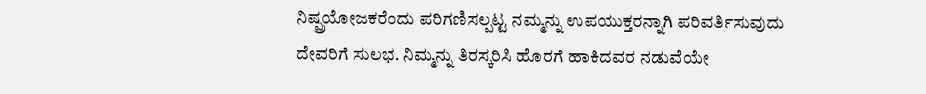ನಿಷ್ಪ್ರಯೋಜಕರೆಂದು ಪರಿಗಣಿಸಲ್ಪಟ್ಟ ನಮ್ಮನ್ನು ಉಪಯುಕ್ತರನ್ನಾಗಿ ಪರಿವರ್ತಿಸುವುದು ದೇವರಿಗೆ ಸುಲಭ. ನಿಮ್ಮನ್ನು ತಿರಸ್ಕರಿಸಿ ಹೊರಗೆ ಹಾಕಿದವರ ನಡುವೆಯೇ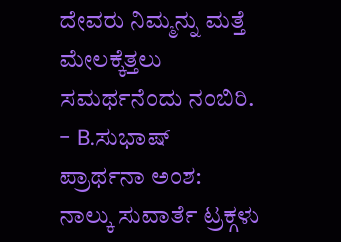ದೇವರು ನಿಮ್ಮನ್ನು ಮತ್ತೆ ಮೇಲಕ್ಕೆತ್ತಲು ಸಮರ್ಥನೆಂದು ನಂಬಿರಿ.
- B.ಸುಭಾಷ್
ಪ್ರಾರ್ಥನಾ ಅಂಶ:
ನಾಲ್ಕು ಸುವಾರ್ತೆ ಟ್ರಕ್ಗಳು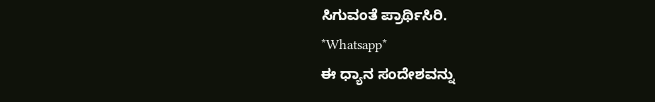ಸಿಗುವಂತೆ ಪ್ರಾರ್ಥಿಸಿರಿ.
*Whatsapp*
ಈ ಧ್ಯಾನ ಸಂದೇಶವನ್ನು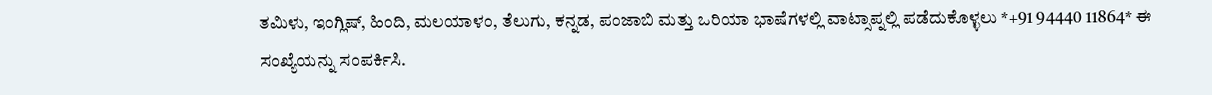ತಮಿಳು, ಇಂಗ್ಲಿಷ್, ಹಿಂದಿ, ಮಲಯಾಳಂ, ತೆಲುಗು, ಕನ್ನಡ, ಪಂಜಾಬಿ ಮತ್ತು ಒರಿಯಾ ಭಾಷೆಗಳಲ್ಲಿ ವಾಟ್ಸಾಪ್ನಲ್ಲಿ ಪಡೆದುಕೊಳ್ಳಲು *+91 94440 11864* ಈ ಸಂಖ್ಯೆಯನ್ನು ಸಂಪರ್ಕಿಸಿ.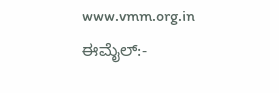www.vmm.org.in
ಈಮೈಲ್:-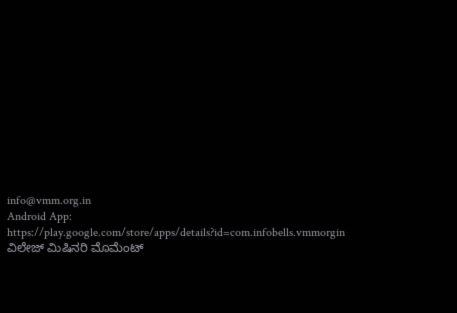info@vmm.org.in
Android App: https://play.google.com/store/apps/details?id=com.infobells.vmmorgin
ವಿಲೇಜ್ ಮಿಷಿನರಿ ಮೊಮೆಂಟ್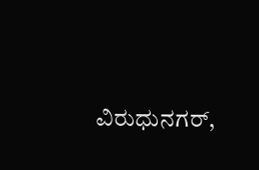ವಿರುಧುನಗರ್,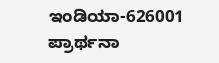ಇಂಡಿಯಾ-626001
ಪ್ರಾರ್ಥನಾ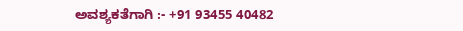ಅವಶ್ಯಕತೆಗಾಗಿ :- +91 93455 40482